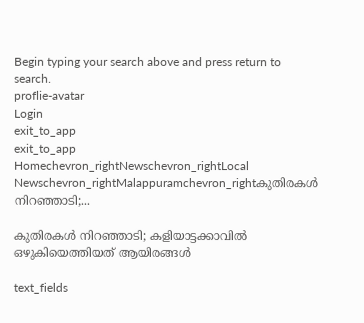Begin typing your search above and press return to search.
proflie-avatar
Login
exit_to_app
exit_to_app
Homechevron_rightNewschevron_rightLocal Newschevron_rightMalappuramchevron_rightകുതിരകൾ നിറഞ്ഞാടി;...

കുതിരകൾ നിറഞ്ഞാടി; കളിയാട്ടക്കാവിൽ ഒഴുകിയെത്തിയത് ആയിരങ്ങൾ

text_fields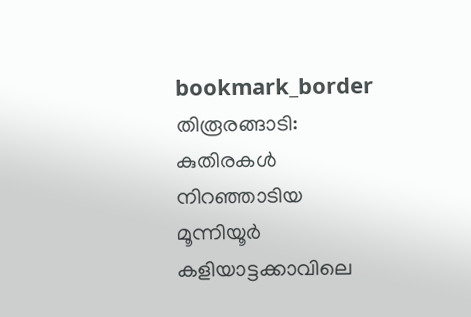bookmark_border
തിരൂരങ്ങാടി: കുതിരകൾ നിറഞ്ഞാടിയ മൂന്നിയൂര്‍ കളിയാട്ടക്കാവിലെ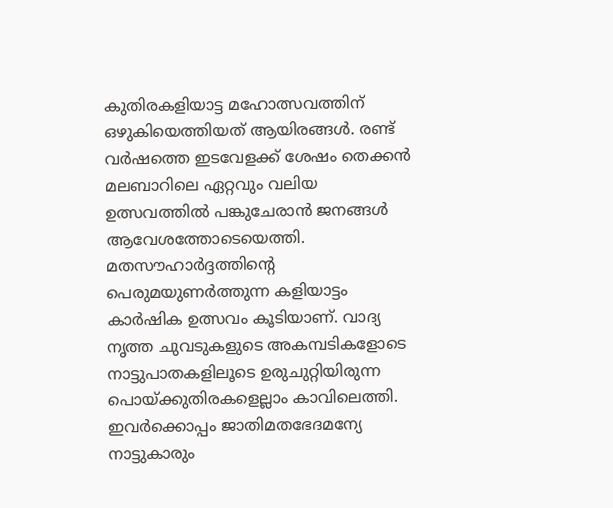കുതിരകളിയാട്ട മഹോത്സവത്തിന് ഒഴുകിയെത്തിയത് ആയിരങ്ങൾ. രണ്ട് വർഷത്തെ ഇടവേളക്ക് ശേഷം തെക്കന്‍ മലബാറിലെ ഏറ്റവും വലിയ ഉത്സവത്തില്‍ പങ്കുചേരാന്‍ ജനങ്ങൾ ആവേശത്തോടെയെത്തി. മതസൗഹാര്‍ദ്ദത്തിന്റെ പെരുമയുണര്‍ത്തുന്ന കളിയാട്ടം കാര്‍ഷിക ഉത്സവം കൂടിയാണ്‌. വാദ്യ നൃത്ത ചുവടുകളുടെ അകമ്പടികളോടെ നാട്ടുപാതകളിലൂടെ ഉരുചുറ്റിയിരുന്ന പൊയ്‌ക്കുതിരകളെല്ലാം കാവിലെത്തി. ഇവര്‍ക്കൊപ്പം ജാതിമതഭേദമന്യേ നാട്ടുകാരും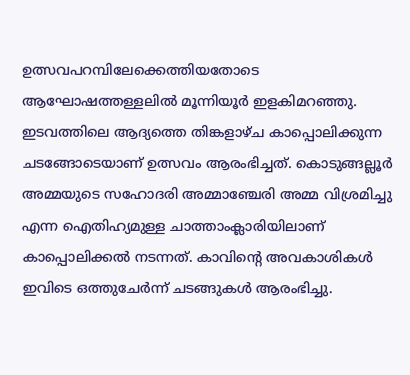ഉത്സവപറമ്പിലേക്കെത്തിയതോടെ ആഘോഷത്തള്ളലില്‍ മൂന്നിയൂര്‍ ഇളകിമറഞ്ഞു. ഇടവത്തിലെ ആദ്യത്തെ തിങ്കളാഴ്ച കാപ്പൊലിക്കുന്ന ചടങ്ങോടെയാണ്‌ ഉത്സവം ആരംഭിച്ചത്. കൊടുങ്ങല്ലൂര്‍ അമ്മയുടെ സഹോദരി അമ്മാഞ്ചേരി അമ്മ വിശ്രമിച്ചു എന്ന ഐതിഹ്യമുള്ള ചാത്താംക്ലാരിയിലാണ്‌ കാപ്പൊലിക്കല്‍ നടന്നത്. കാവിന്റെ അവകാശികള്‍ ഇവിടെ ഒത്തുചേര്‍ന്ന്‌ ചടങ്ങുകള്‍ ആരംഭിച്ചു.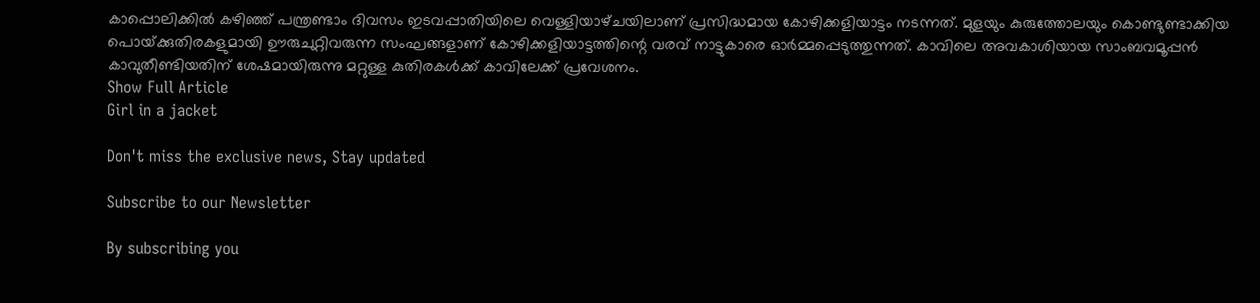കാപ്പൊലിക്കില്‍ കഴിഞ്ഞ്‌ പന്ത്രണ്ടാം ദിവസം ഇടവപ്പാതിയിലെ വെള്ളിയാഴ്‌ചയിലാണ്‌ പ്രസിദ്ധമായ കോഴിക്കളിയാട്ടം നടന്നത്. മുളയും കുരുത്തോലയും കൊണ്ടുണ്ടാക്കിയ പൊയ്‌ക്കുതിരകളുമായി ഊരുചുറ്റിവരുന്ന സംഘങ്ങളാണ്‌ കോഴിക്കളിയാട്ടത്തിന്റെ വരവ്‌ നാട്ടുകാരെ ഓര്‍മ്മപ്പെടുത്തുന്നത്‌. കാവിലെ അവകാശിയായ സാംബവമൂപ്പന്‍ കാവുതീണ്ടിയതിന്‌ ശേഷമായിരുന്നു മറ്റുള്ള കുതിരകള്‍ക്ക്‌ കാവിലേക്ക്‌ പ്രവേശനം.
Show Full Article
Girl in a jacket

Don't miss the exclusive news, Stay updated

Subscribe to our Newsletter

By subscribing you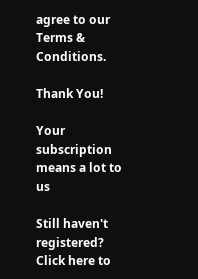agree to our Terms & Conditions.

Thank You!

Your subscription means a lot to us

Still haven't registered? Click here to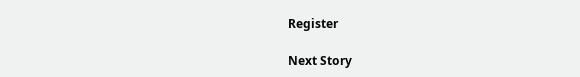Register

Next Story